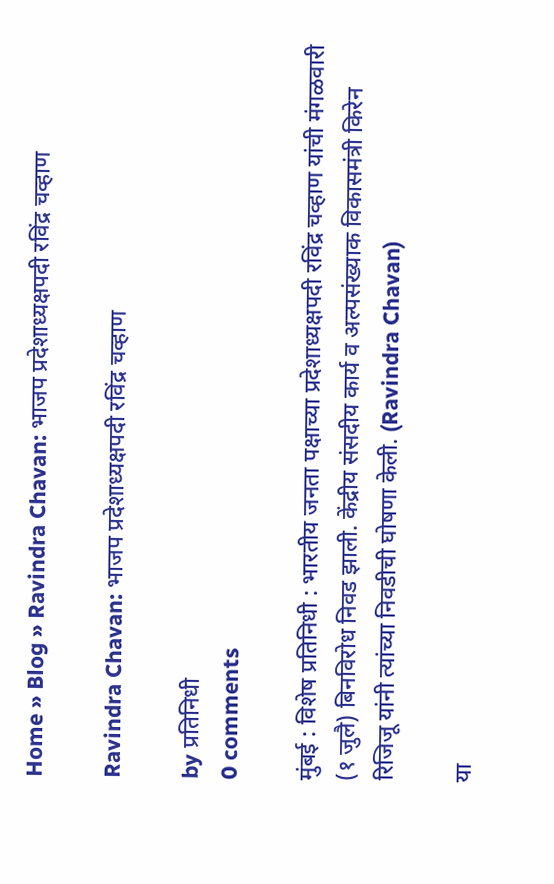Home » Blog » Ravindra Chavan: भाजप प्रदेशाध्यक्षपदी रविंद्र चव्हाण

Ravindra Chavan: भाजप प्रदेशाध्यक्षपदी रविंद्र चव्हाण

by प्रतिनिधी
0 comments

मुंबई : विशेष प्रतिनिधी : भारतीय जनता पक्षाच्या प्रदेशाध्यक्षपदी रविंद्र चव्हाण यांची मंगळवारी (१ जुलै) बिनविरोध निवड झाली. केंद्रीय संसदीय कार्य व अल्पसंख्याक विकासमंत्री किरेन रिजिजू यांनी त्यांच्या निवडीची घोषणा केली. (Ravindra Chavan)

या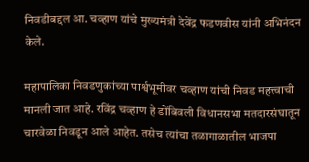निवडीबद्दल आ. चव्हाण यांचे मुख्यमंत्री देवेंद्र फडणवीस यांनी अभिनंदन केले.

महापालिका निवडणुकांच्या पार्श्वभूमीवर चव्हाण यांची निवड महत्त्वाची मानली जात आहे. रविंद्र चव्हाण हे डोंबिवली विधानसभा मतदारसंघातून चारवेळा निवडून आले आहेत. तसेच त्यांचा तळागाळातील भाजपा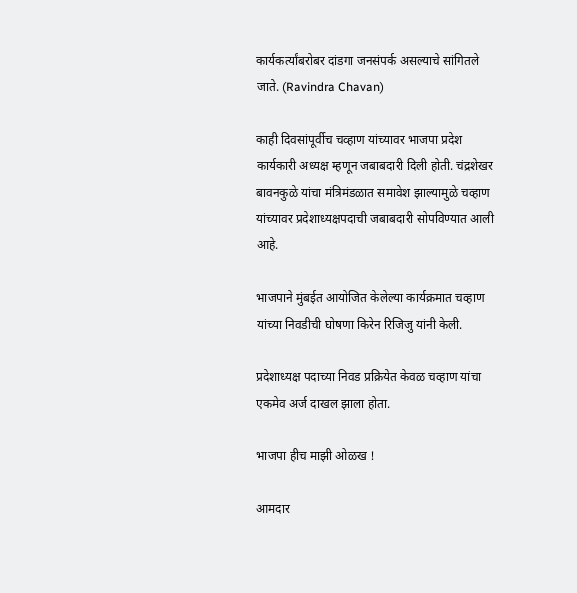कार्यकर्त्यांबरोबर दांडगा जनसंपर्क असल्याचे सांगितले जाते. (Ravindra Chavan)

काही दिवसांपूर्वीच चव्हाण यांच्यावर भाजपा प्रदेश कार्यकारी अध्यक्ष म्हणून जबाबदारी दिली होती. चंद्रशेखर बावनकुळे यांचा मंत्रिमंडळात समावेश झाल्यामुळे चव्हाण यांच्यावर प्रदेशाध्यक्षपदाची जबाबदारी सोपविण्यात आली आहे.

भाजपाने मुंबईत आयोजित केलेल्या कार्यक्रमात चव्हाण यांच्या निवडीची घोषणा किरेन रिजिजु यांनी केली.

प्रदेशाध्यक्ष पदाच्या निवड प्रक्रियेत केवळ चव्हाण यांचा एकमेव अर्ज दाखल झाला होता.

भाजपा हीच माझी ओळख !

आमदार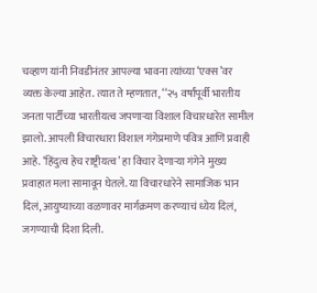चव्हाण यांनी निवडीनंतर आपल्या भावना त्यांच्या ‘एक्स’वर व्यक्त केल्या आहेत. त्यात ते म्हणतात, ‘‘२५ वर्षांपूर्वी भारतीय जनता पार्टीच्या भारतीयत्व जपणाऱ्या विशाल विचारधारेत सामील झालो. आपली विचारधारा विशाल गंगेप्रमाणे पवित्र आणि प्रवाही आहे. ‘हिंदुत्व हेच राष्ट्रीयत्व’ हा विचार देणाऱ्या गंगेने मुख्य प्रवाहात मला सामावून घेतले. या विचारधारेने सामाजिक भान दिलं, आयुष्याच्या वळणावर मार्गक्रमण करण्याचं ध्येय दिलं, जगण्याची दिशा दिली.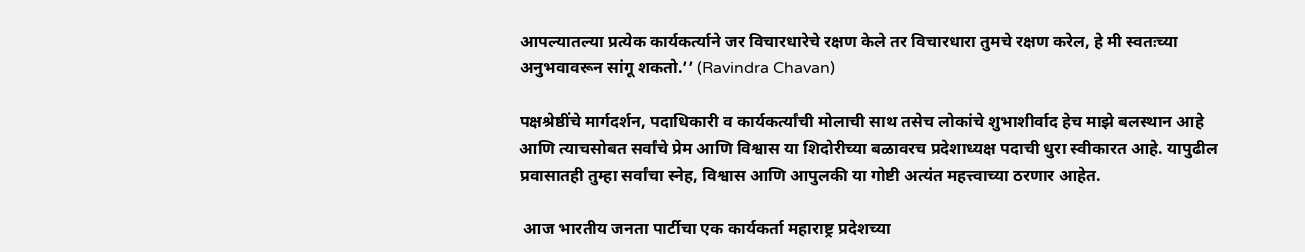आपल्यातल्या प्रत्येक कार्यकर्त्याने जर विचारधारेचे रक्षण केले तर विचारधारा तुमचे रक्षण करेल, हे मी स्वतःच्या अनुभवावरून सांगू शकतो.’’ (Ravindra Chavan)

पक्षश्रेष्ठींचे मार्गदर्शन, पदाधिकारी व कार्यकर्त्यांची मोलाची साथ तसेच लोकांचे शुभाशीर्वाद हेच माझे बलस्थान आहे आणि त्याचसोबत सर्वांचे प्रेम आणि विश्वास या शिदोरीच्या बळावरच प्रदेशाध्यक्ष पदाची धुरा स्वीकारत आहे. यापुढील प्रवासातही तुम्हा सर्वांचा स्नेह, विश्वास आणि आपुलकी या गोष्टी अत्यंत महत्त्वाच्या ठरणार आहेत.

 आज भारतीय जनता पार्टीचा एक कार्यकर्ता महाराष्ट्र प्रदेशच्या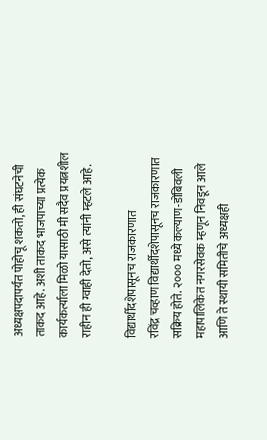अध्यक्षपदापर्यंत पोहोचू शकतो, ही संघटनेची ताकद आहे. अशी ताकद भाजपाच्या प्रत्येक कार्यकर्त्याला मिळो यासाठी मी सदैव प्रयत्नशील राहीन ही ग्वाही देतो, असे त्यांनी म्हटले आहे.

विद्यार्थीदशेपासूनच राजकारणात
रविंद्र चव्हाण विद्यार्थीदशेपासूनच राजकारणात सक्रिय होते. २००० मध्ये कल्याण-डोंबिवली महापालिकेत नगरसेवक म्हणून निवडून आले आणि ते स्थायी समितीचे अध्यक्षही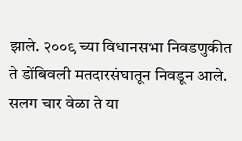झाले. २००९ च्या विधानसभा निवडणुकीत ते डोंबिवली मतदारसंघातून निवडून आले. सलग चार वेळा ते या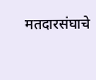मतदारसंघाचे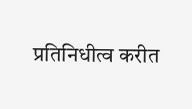प्रतिनिधीत्व करीत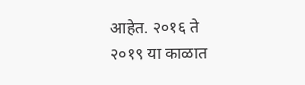आहेत. २०१६ ते २०१९ या काळात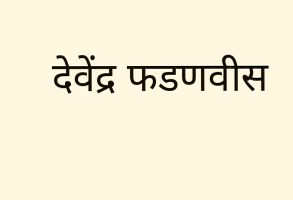देवेंद्र फडणवीस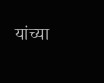यांच्या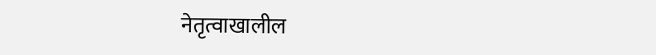नेतृत्वाखालील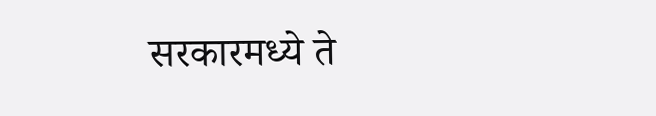सरकारमध्ये ते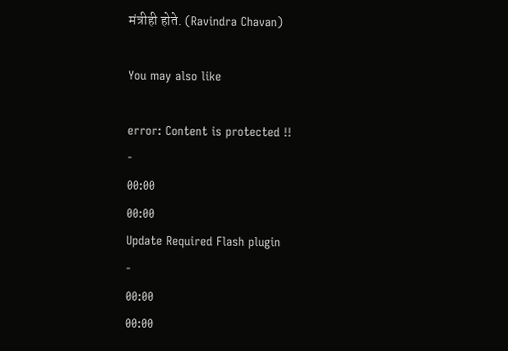मंत्रीही होते. (Ravindra Chavan)

You may also like

error: Content is protected !!
-
00:00
00:00
Update Required Flash plugin
-
00:00
00:00